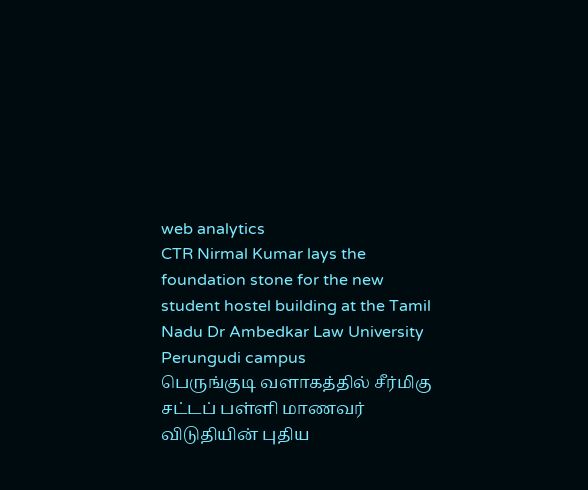web analytics
CTR Nirmal Kumar lays the foundation stone for the new student hostel building at the Tamil Nadu Dr Ambedkar Law University Perungudi campus
பெருங்குடி வளாகத்தில் சீர்மிகு சட்டப் பள்ளி மாணவர் விடுதியின் புதிய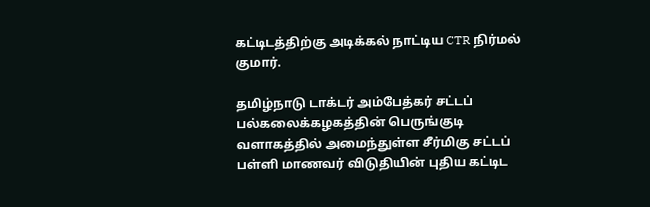கட்டிடத்திற்கு அடிக்கல் நாட்டிய CTR நிர்மல் குமார்.

தமிழ்நாடு டாக்டர் அம்பேத்கர் சட்டப் பல்கலைக்கழகத்தின் பெருங்குடி வளாகத்தில் அமைந்துள்ள சீர்மிகு சட்டப் பள்ளி மாணவர் விடுதியின் புதிய கட்டிட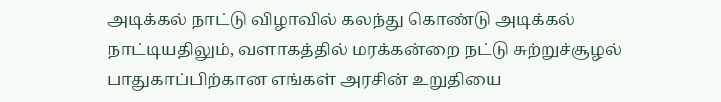அடிக்கல் நாட்டு விழாவில் கலந்து கொண்டு அடிக்கல் நாட்டியதிலும், வளாகத்தில் மரக்கன்றை நட்டு சுற்றுச்சூழல் பாதுகாப்பிற்கான எங்கள் அரசின் உறுதியை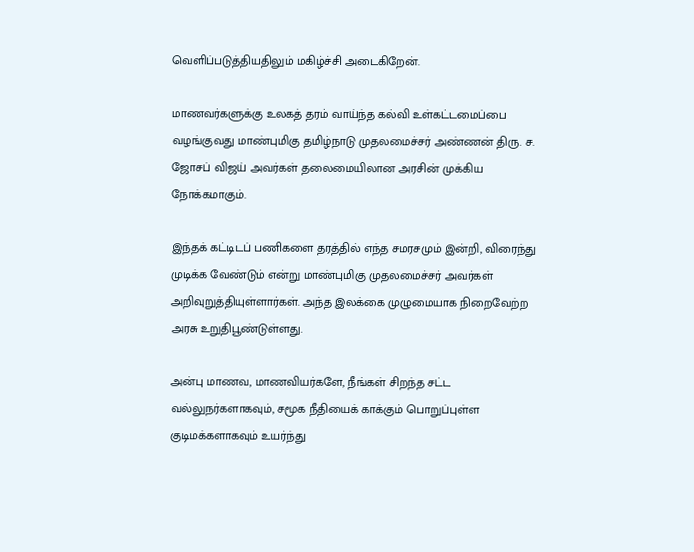வெளிப்படுத்தியதிலும் மகிழ்ச்சி அடைகிறேன்.

மாணவர்களுக்கு உலகத் தரம் வாய்ந்த கல்வி உள்கட்டமைப்பை வழங்குவது மாண்புமிகு தமிழ்நாடு முதலமைச்சர் அண்ணன் திரு. ச. ஜோசப் விஜய் அவர்கள் தலைமையிலான அரசின் முக்கிய நோக்கமாகும்.

இந்தக் கட்டிடப் பணிகளை தரத்தில் எந்த சமரசமும் இன்றி, விரைந்து முடிக்க வேண்டும் என்று மாண்புமிகு முதலமைச்சர் அவர்கள் அறிவுறுத்தியுள்ளார்கள். அந்த இலக்கை முழுமையாக நிறைவேற்ற அரசு உறுதிபூண்டுள்ளது.

அன்பு மாணவ, மாணவியர்களே, நீங்கள் சிறந்த சட்ட வல்லுநர்களாகவும், சமூக நீதியைக் காக்கும் பொறுப்புள்ள குடிமக்களாகவும் உயர்ந்து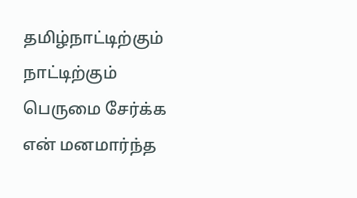தமிழ்நாட்டிற்கும் நாட்டிற்கும் பெருமை சேர்க்க என் மனமார்ந்த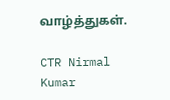வாழ்த்துகள்.

CTR Nirmal Kumar